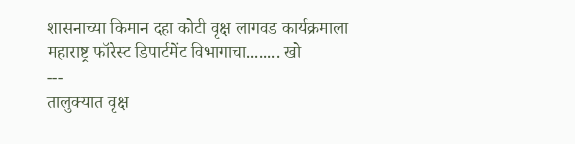शासनाच्या किमान दहा कोटी वृक्ष लागवड कार्यक्रमाला महाराष्ट्र फॉरेस्ट डिपार्टमेंट विभागाचा........ खो
---
तालुक्यात वृक्ष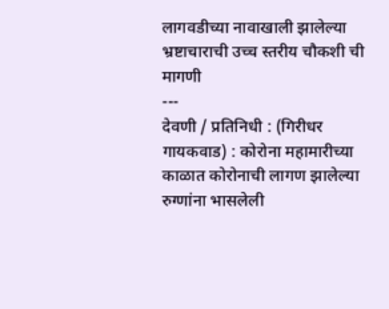लागवडीच्या नावाखाली झालेल्या भ्रष्टाचाराची उच्च स्तरीय चौकशी ची मागणी
---
देवणी / प्रतिनिधी : (गिरीधर गायकवाड) : कोरोना महामारीच्या काळात कोरोनाची लागण झालेल्या रुग्णांना भासलेली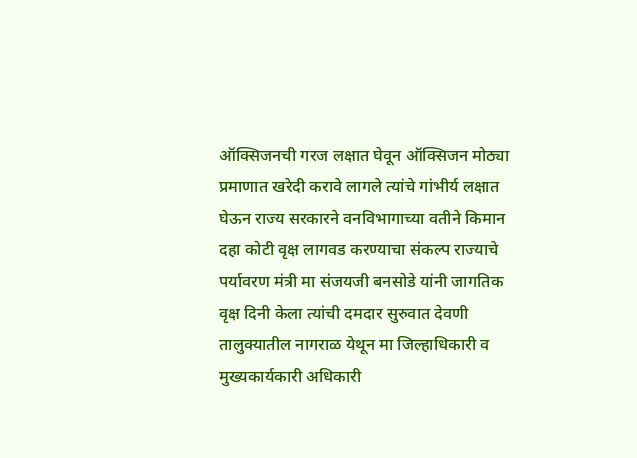ऑक्सिजनची गरज लक्षात घेवून ऑक्सिजन मोठ्या प्रमाणात खरेदी करावे लागले त्यांचे गांभीर्य लक्षात घेऊन राज्य सरकारने वनविभागाच्या वतीने किमान दहा कोटी वृक्ष लागवड करण्याचा संकल्प राज्याचे पर्यावरण मंत्री मा संजयजी बनसोडे यांनी जागतिक वृक्ष दिनी केला त्यांची दमदार सुरुवात देवणी तालुक्यातील नागराळ येथून मा जिल्हाधिकारी व मुख्यकार्यकारी अधिकारी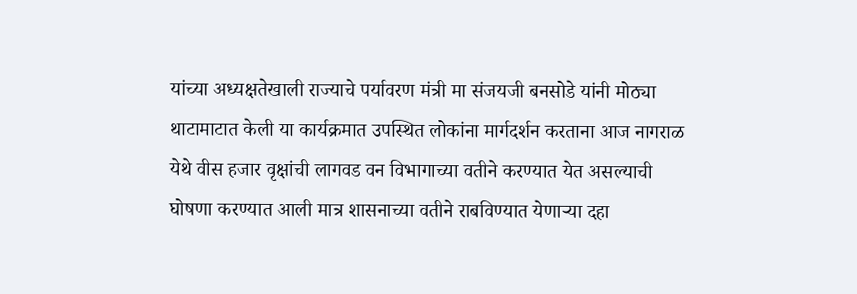यांच्या अध्यक्षतेखाली राज्याचे पर्यावरण मंत्री मा संजयजी बनसोडे यांनी मोठ्या थाटामाटात केली या कार्यक्रमात उपस्थित लोकांना मार्गदर्शन करताना आज नागराळ येथे वीस हजार वृक्षांची लागवड वन विभागाच्या वतीने करण्यात येत असल्याची घोषणा करण्यात आली मात्र शासनाच्या वतीने राबविण्यात येणाऱ्या दहा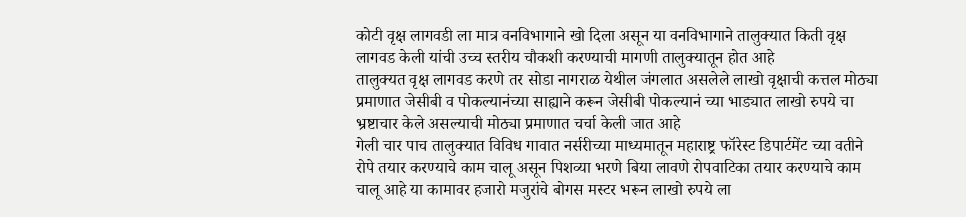कोटी वृक्ष लागवडी ला मात्र वनविभागाने खो दिला असून या वनविभागाने तालुक्यात किती वृक्ष लागवड केली यांची उच्च स्तरीय चौकशी करण्याची मागणी तालुक्यातून होत आहे
तालुक्यत वृक्ष लागवड करणे तर सोडा नागराळ येथील जंगलात असलेले लाखो वृक्षाची कत्तल मोठ्या प्रमाणात जेसीबी व पोकल्यानंच्या साह्याने करून जेसीबी पोकल्यानं च्या भाड्यात लाखो रुपये चा भ्रष्टाचार केले असल्याची मोठ्या प्रमाणात चर्चा केली जात आहे
गेली चार पाच तालुक्यात विविध गावात नर्सरीच्या माध्यमातून महाराष्ट्र फॉरेस्ट डिपार्टमेंट च्या वतीने रोपे तयार करण्याचे काम चालू असून पिशव्या भरणे बिया लावणे रोपवाटिका तयार करण्याचे काम चालू आहे या कामावर हजारो मजुरांचे बोगस मस्टर भरून लाखो रुपये ला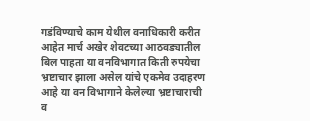गडंविण्याचे काम येथील वनाधिकारी करीत आहेत मार्च अखेर शेवटच्या आठवड्यातील बिल पाहता या वनविभागात किती रुपयेचा भ्रष्टाचार झाला असेल यांचे एकमेव उदाहरण आहे या वन विभागाने केलेल्या भ्रष्टाचाराची व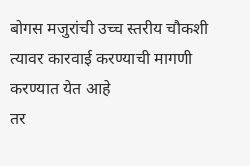बोगस मजुरांची उच्च स्तरीय चौकशी त्यावर कारवाई करण्याची मागणी करण्यात येत आहे
तर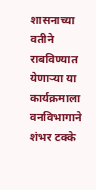शासनाच्या वतीने राबविण्यात येणाऱ्या या कार्यक्रमाला वनविभागाने शंभर टक्के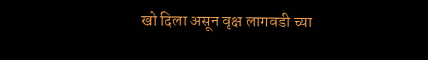खो दिला असून वृक्ष लागवडी च्या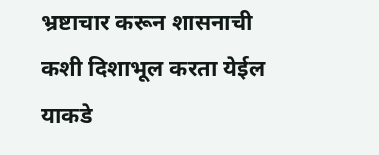भ्रष्टाचार करून शासनाची कशी दिशाभूल करता येईल याकडे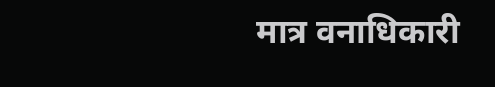मात्र वनाधिकारी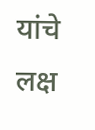यांचे लक्ष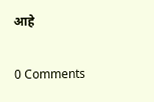आहे

0 Comments